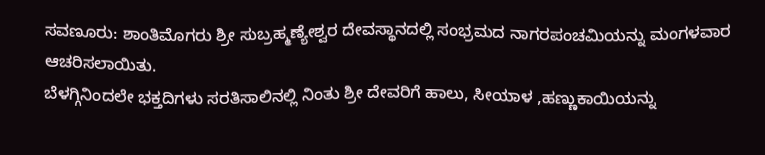ಸವಣೂರು: ಶಾಂತಿಮೊಗರು ಶ್ರೀ ಸುಬ್ರಹ್ಮಣ್ಯೇಶ್ವರ ದೇವಸ್ಥಾನದಲ್ಲಿ ಸಂಭ್ರಮದ ನಾಗರಪಂಚಮಿಯನ್ನು ಮಂಗಳವಾರ ಆಚರಿಸಲಾಯಿತು.
ಬೆಳಗ್ಗಿನಿಂದಲೇ ಭಕ್ತದಿಗಳು ಸರತಿಸಾಲಿನಲ್ಲಿ ನಿಂತು ಶ್ರೀ ದೇವರಿಗೆ ಹಾಲು, ಸೀಯಾಳ ,ಹಣ್ಣುಕಾಯಿಯನ್ನು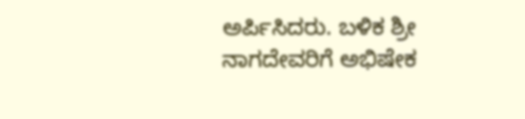ಅರ್ಪಿಸಿದರು. ಬಳಿಕ ಶ್ರೀ ನಾಗದೇವರಿಗೆ ಅಭಿಷೇಕ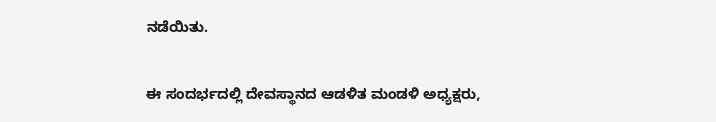ನಡೆಯಿತು.

ಈ ಸಂದರ್ಭದಲ್ಲಿ ದೇವಸ್ಥಾನದ ಆಡಳಿತ ಮಂಡಳಿ ಅಧ್ಯಕ್ಷರು,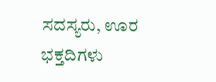ಸದಸ್ಯರು, ಊರ ಭಕ್ತದಿಗಳು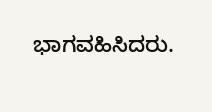ಭಾಗವಹಿಸಿದರು.